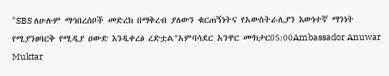"SBS ለሁሉም ማኅበረሰቦች መድረክ በማቅረብ ያለውን ቁርጠኝነትና የአውስትራሊያን እውነተኛ ማንነት የሚያንፀባርቅ የሚዲያ ዐውድ እንዲቀረፅ ረድቷል"አምባሳደር አንዋር ሙክታር05:00Ambassador Anuwar Muktar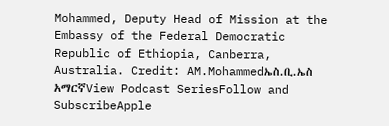Mohammed, Deputy Head of Mission at the Embassy of the Federal Democratic Republic of Ethiopia, Canberra, Australia. Credit: AM.Mohammedኤስ.ቢ.ኤስ አማርኛView Podcast SeriesFollow and SubscribeApple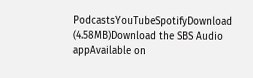PodcastsYouTubeSpotifyDownload (4.58MB)Download the SBS Audio appAvailable on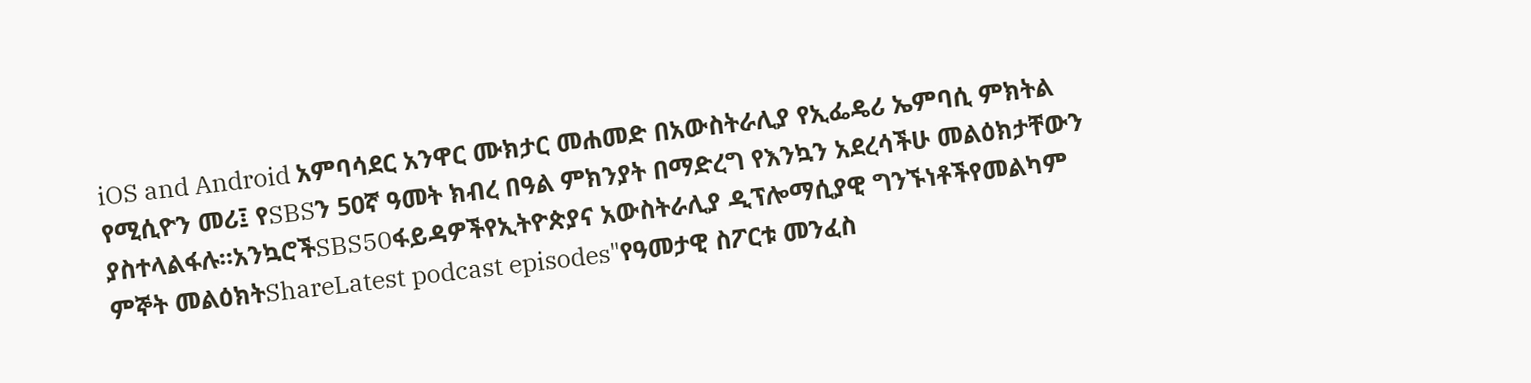iOS and Android አምባሳደር አንዋር ሙክታር መሐመድ በአውስትራሊያ የኢፌዴሪ ኤምባሲ ምክትል የሚሲዮን መሪ፤ የSBSን 50ኛ ዓመት ክብረ በዓል ምክንያት በማድረግ የእንኳን አደረሳችሁ መልዕክታቸውን ያስተላልፋሉ።አንኳሮችSBS50ፋይዳዎችየኢትዮጵያና አውስትራሊያ ዲፕሎማሲያዊ ግንኙነቶችየመልካም ምኞት መልዕክትShareLatest podcast episodes"የዓመታዊ ስፖርቱ መንፈስ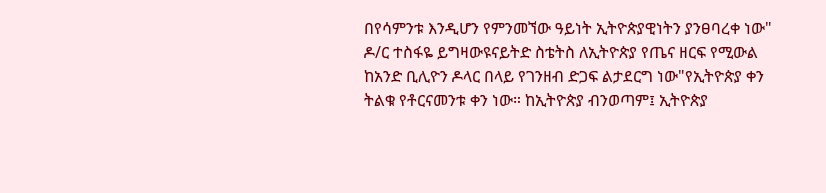በየሳምንቱ እንዲሆን የምንመኘው ዓይነት ኢትዮጵያዊነትን ያንፀባረቀ ነው" ዶ/ር ተስፋዬ ይግዛውዩናይትድ ስቴትስ ለኢትዮጵያ የጤና ዘርፍ የሚውል ከአንድ ቢሊዮን ዶላር በላይ የገንዘብ ድጋፍ ልታደርግ ነው"የኢትዮጵያ ቀን ትልቁ የቶርናመንቱ ቀን ነው። ከኢትዮጵያ ብንወጣም፤ ኢትዮጵያ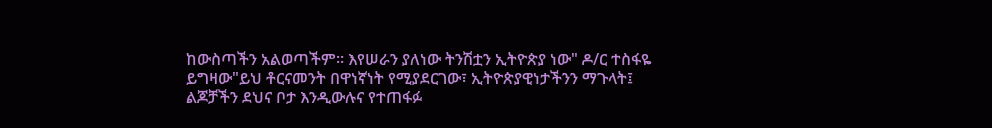ከውስጣችን አልወጣችም። እየሠራን ያለነው ትንሽቷን ኢትዮጵያ ነው" ዶ/ር ተስፋዬ ይግዛው"ይህ ቶርናመንት በዋነኛነት የሚያደርገው፣ ኢትዮጵያዊነታችንን ማጉላት፤ ልጆቻችን ደህና ቦታ እንዲውሉና የተጠፋፉ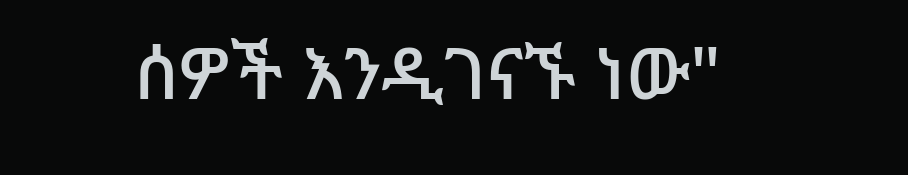ሰዎች እንዲገናኙ ነው"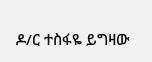ዶ/ር ተስፋዬ ይግዛው